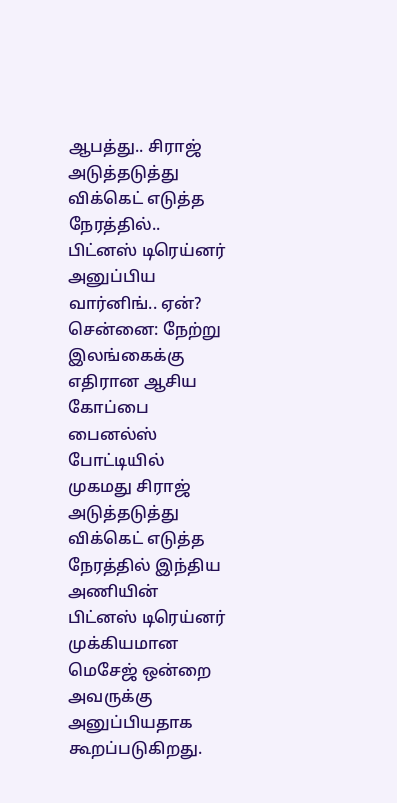ஆபத்து.. சிராஜ் அடுத்தடுத்து விக்கெட் எடுத்த நேரத்தில்.. பிட்னஸ் டிரெய்னர் அனுப்பிய வார்னிங்.. ஏன்?
சென்னை: நேற்று இலங்கைக்கு எதிரான ஆசிய கோப்பை பைனல்ஸ் போட்டியில் முகமது சிராஜ் அடுத்தடுத்து விக்கெட் எடுத்த நேரத்தில் இந்திய அணியின் பிட்னஸ் டிரெய்னர் முக்கியமான மெசேஜ் ஒன்றை அவருக்கு அனுப்பியதாக கூறப்படுகிறது.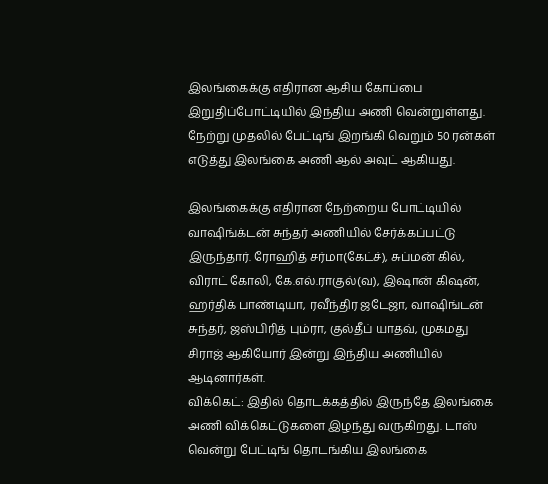இலங்கைக்கு எதிரான ஆசிய கோப்பை இறுதிப்போட்டியில் இந்திய அணி வென்றுள்ளது. நேற்று முதலில் பேட்டிங் இறங்கி வெறும் 50 ரன்கள் எடுத்து இலங்கை அணி ஆல் அவுட் ஆகியது.

இலங்கைக்கு எதிரான நேற்றைய போட்டியில் வாஷிங்க்டன் சுந்தர் அணியில் சேர்க்கப்பட்டு இருந்தார். ரோஹித் சர்மா(கேட்ச்), சுப்மன் கில், விராட் கோலி, கே.எல்.ராகுல்(வ), இஷான் கிஷன், ஹர்திக் பாண்டியா, ரவீந்திர ஜடேஜா, வாஷிங்டன் சுந்தர், ஜஸ்பிரித் பும்ரா, குல்தீப் யாதவ், முகமது சிராஜ் ஆகியோர் இன்று இந்திய அணியில் ஆடினார்கள்.
விக்கெட்: இதில் தொடக்கத்தில் இருந்தே இலங்கை அணி விக்கெட்டுகளை இழந்து வருகிறது. டாஸ் வென்று பேட்டிங் தொடங்கிய இலங்கை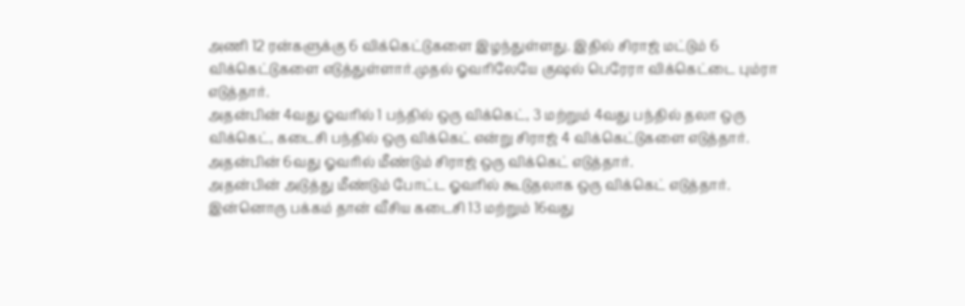அணி 12 ரன்களுக்கு 6 விக்கெட்டுகளை இழந்துள்ளது. இதில் சிராஜ் மட்டும் 6 விக்கெட்டுகளை எடுத்துள்ளார்.முதல் ஓவரிலேயே குஷல் பெரேரா விக்கெட்டை பும்ரா எடுத்தார்.
அதன்பின் 4வது ஓவரில் 1 பந்தில் ஒரு விக்கெட், 3 மற்றும் 4வது பந்தில் தலா ஒரு விக்கெட், கடைசி பந்தில் ஒரு விக்கெட் என்று சிராஜ் 4 விக்கெட்டுகளை எடுத்தார். அதன்பின் 6வது ஓவரில் மீண்டும் சிராஜ் ஒரு விக்கெட் எடுத்தார்.
அதன்பின் அடுத்து மீண்டும் போட்ட ஓவரில் கூடுதலாக ஒரு விக்கெட் எடுத்தார். இன்னொரு பக்கம் தான் வீசிய கடைசி 13 மற்றும் 16வது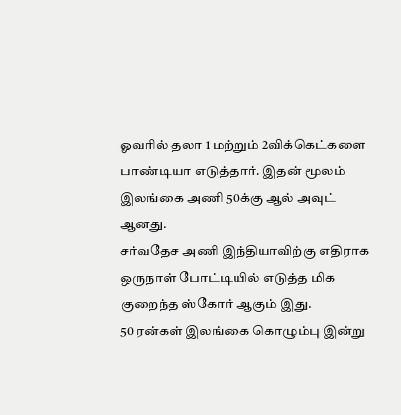ஓவரில் தலா 1 மற்றும் 2விக்கெட்களை பாண்டியா எடுத்தார். இதன் மூலம் இலங்கை அணி 50க்கு ஆல் அவுட் ஆனது.
சர்வதேச அணி இந்தியாவிற்கு எதிராக ஒருநாள் போட்டியில் எடுத்த மிக குறைந்த ஸ்கோர் ஆகும் இது.
50 ரன்கள் இலங்கை கொழும்பு இன்று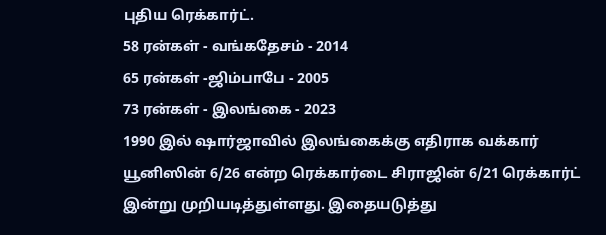புதிய ரெக்கார்ட்.
58 ரன்கள் - வங்கதேசம் - 2014
65 ரன்கள் -ஜிம்பாபே - 2005
73 ரன்கள் - இலங்கை - 2023
1990 இல் ஷார்ஜாவில் இலங்கைக்கு எதிராக வக்கார் யூனிஸின் 6/26 என்ற ரெக்கார்டை சிராஜின் 6/21 ரெக்கார்ட் இன்று முறியடித்துள்ளது. இதையடுத்து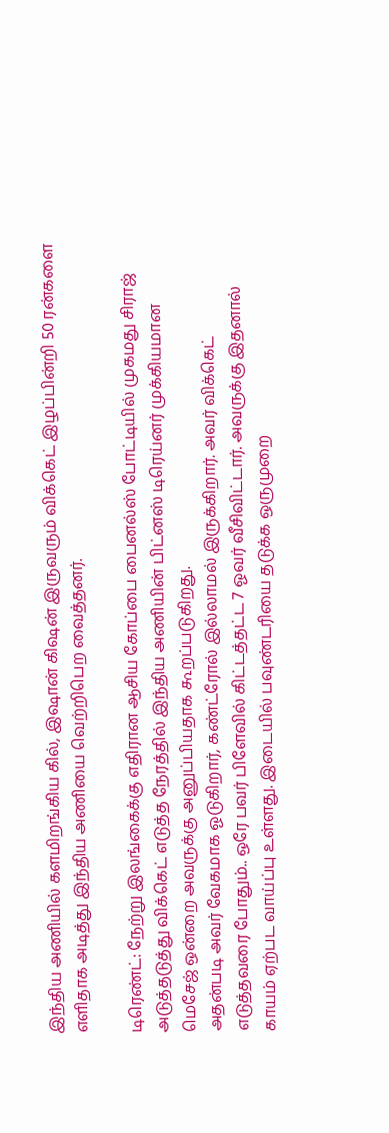இந்திய அணியில் களமிறங்கிய கில், இஷான் கிஷன் இருவரும் விக்கெட் இழப்பின்றி 50 ரன்களை எளிதாக அடித்து இந்திய அணியை வெற்றிபெற வைத்தனர்.

டிரெண்ட்: நேற்று இலங்கைக்கு எதிரான ஆசிய கோப்பை பைனல்ஸ் போட்டியில் முகமது சிராஜ் அடுத்தடுத்து விக்கெட் எடுத்த நேரத்தில் இந்திய அணியின் பிட்னஸ் டிரெய்னர் முக்கியமான மெசேஜ் ஒன்றை அவருக்கு அனுப்பியதாக கூறப்படுகிறது.
அதன்படி அவர் வேகமாக ஓடுகிறார், கண்ட்ரோல் இல்லாமல் இருக்கிறார். அவர் விக்கெட் எடுத்தவரை போதும்.. ஒரே பவர் பிளேவில் கிட்டத்தட்ட 7 ஓவர் வீசிவிட்டார். அவருக்கு இதனால் காயம் ஏற்பட வாய்ப்பு உள்ளது. இடையில் பவுண்டரியை தடுக்க ஒருமுறை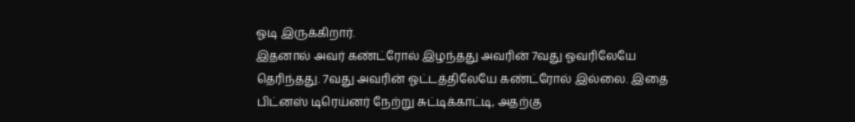ஓடி இருக்கிறார்.
இதனால் அவர் கண்ட்ரோல் இழந்தது அவரின் 7வது ஓவரிலேயே தெரிந்தது. 7வது அவரின் ஓட்டத்திலேயே கண்ட்ரோல் இல்லை. இதை பிட்னஸ் டிரெய்னர் நேற்று சுட்டிக்காட்டி, அதற்கு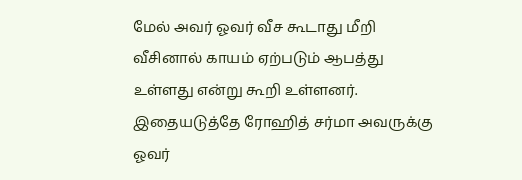மேல் அவர் ஓவர் வீச கூடாது மீறி வீசினால் காயம் ஏற்படும் ஆபத்து உள்ளது என்று கூறி உள்ளனர். இதையடுத்தே ரோஹித் சர்மா அவருக்கு ஓவர்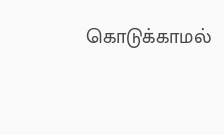கொடுக்காமல்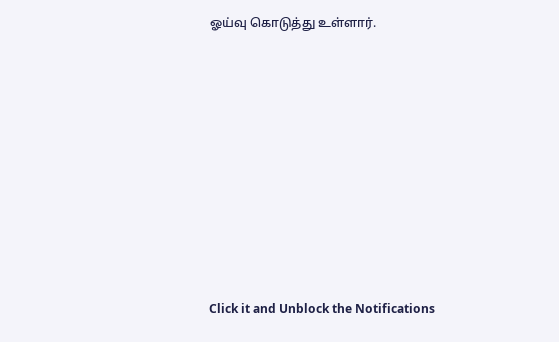ஓய்வு கொடுத்து உள்ளார்.












Click it and Unblock the Notifications